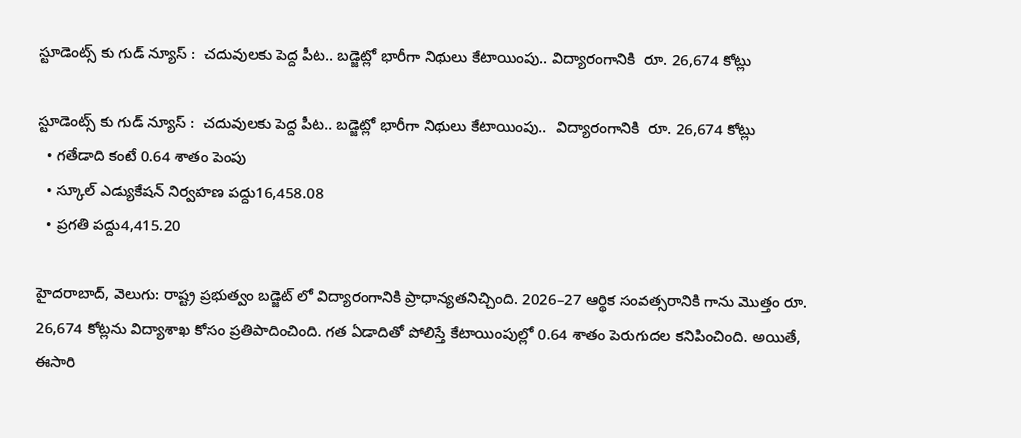స్టూడెంట్స్ కు గుడ్ న్యూస్ :  చదువులకు పెద్ద పీట.. బడ్జెట్లో భారీగా నిథులు కేటాయింపు.. విద్యారంగానికి  రూ. 26,674 కోట్లు

స్టూడెంట్స్ కు గుడ్ న్యూస్ :  చదువులకు పెద్ద పీట.. బడ్జెట్లో భారీగా నిథులు కేటాయింపు..  విద్యారంగానికి  రూ. 26,674 కోట్లు
  • గతేడాది కంటే 0.64 శాతం పెంపు
  • స్కూల్ ఎడ్యుకేషన్ నిర్వహణ పద్దు16,458.08
  • ప్రగతి పద్దు4,415.20

హైదరాబాద్, వెలుగు: రాష్ట్ర ప్రభుత్వం బడ్జెట్ లో విద్యారంగానికి ప్రాధాన్యతనిచ్చింది. 2026–27 ఆర్థిక సంవత్సరానికి గాను మొత్తం రూ. 26,674 కోట్లను విద్యాశాఖ కోసం ప్రతిపాదించింది. గత ఏడాదితో పోలిస్తే కేటాయింపుల్లో 0.64 శాతం పెరుగుదల కనిపించింది. అయితే, ఈసారి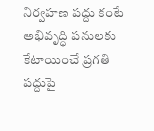నిర్వహణ పద్దు కంటే అభివృద్ధి పనులకు కేటాయించే ప్రగతి పద్దుపై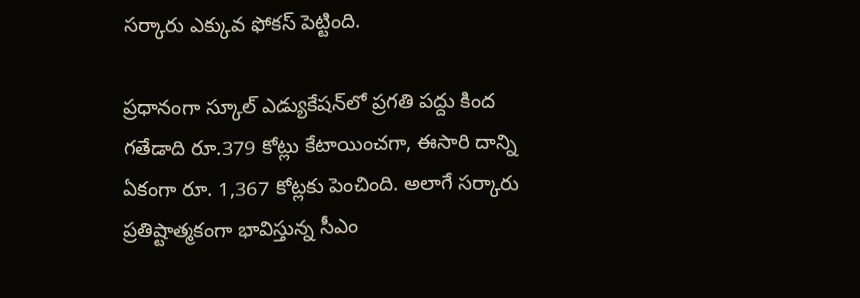సర్కారు ఎక్కువ ఫోకస్ పెట్టింది.

ప్రధానంగా స్కూల్ ఎడ్యుకేషన్‌‌‌‌లో ప్రగతి పద్దు కింద గతేడాది రూ.379 కోట్లు కేటాయించగా, ఈసారి దాన్ని ఏకంగా రూ. 1,367 కోట్లకు పెంచింది. అలాగే సర్కారు ప్రతిష్టాత్మకంగా భావిస్తున్న సీఎం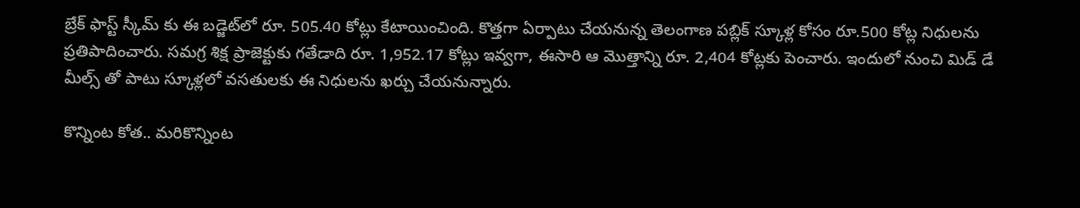బ్రేక్ ఫాస్ట్ స్కీమ్ కు ఈ బడ్జెట్‌‌‌‌లో రూ. 505.40 కోట్లు కేటాయించింది. కొత్తగా ఏర్పాటు చేయనున్న తెలంగాణ పబ్లిక్ స్కూళ్ల కోసం రూ.500 కోట్ల నిధులను ప్రతిపాదించారు. సమగ్ర శిక్ష ప్రాజెక్టుకు గతేడాది రూ. 1,952.17 కోట్లు ఇవ్వగా, ఈసారి ఆ మొత్తాన్ని రూ. 2,404 కోట్లకు పెంచారు. ఇందులో నుంచి మిడ్ డే మీల్స్ తో పాటు స్కూళ్లలో వసతులకు ఈ నిధులను ఖర్చు చేయనున్నారు.

కొన్నింట కోత.. మరికొన్నింట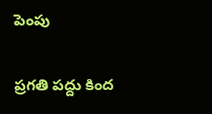పెంపు

ప్రగతి పద్దు కింద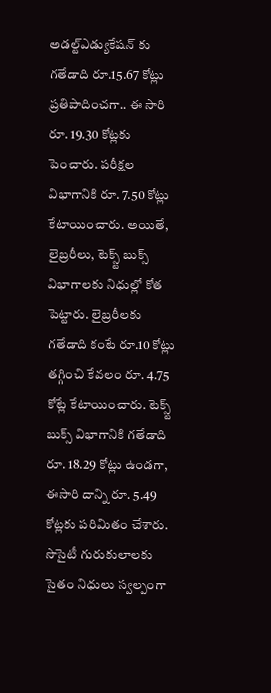అడల్ట్ఎడ్యుకేషన్ కు గతేడాది రూ.15.67 కోట్లు ప్రతిపాదించగా.. ఈ సారి రూ. 19.30 కోట్లకు పెంచారు. పరీక్షల విభాగానికి రూ. 7.50 కోట్లు కేటాయించారు. అయితే, లైబ్రరీలు, టెక్స్ట్ బుక్స్ విభాగాలకు నిధుల్లో కోత పెట్టారు. లైబ్రరీలకు గతేడాది కంటే రూ.10 కోట్లు తగ్గించి కేవలం రూ. 4.75 కోట్లే కేటాయించారు. టెక్స్ట్ బుక్స్ విభాగానికి గతేడాది రూ. 18.29 కోట్లు ఉండగా, ఈసారి దాన్ని రూ. 5.49 కోట్లకు పరిమితం చేశారు. సొసైటీ గురుకులాలకు సైతం నిధులు స్వల్పంగా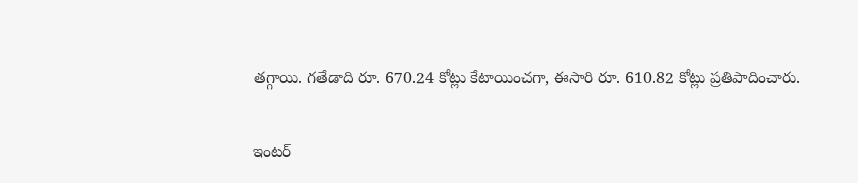తగ్గాయి. గతేడాది రూ. 670.24 కోట్లు కేటాయించగా, ఈసారి రూ. 610.82 కోట్లు ప్రతిపాదించారు.

ఇంటర్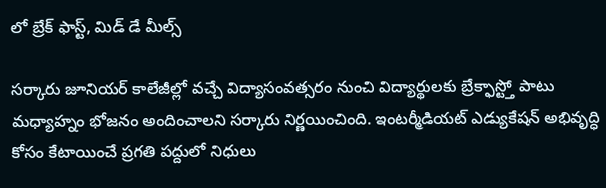లో బ్రేక్ ఫాస్ట్, మిడ్ డే మీల్స్

సర్కారు జూనియర్ కాలేజీల్లో వచ్చే విద్యాసంవత్సరం నుంచి విద్యార్థులకు బ్రేక్ఫాస్ట్తో పాటు మధ్యాహ్నం భోజనం అందించాలని సర్కారు నిర్ణయించింది. ఇంటర్మీడియట్ ఎడ్యుకేషన్ అభివృద్ధి కోసం కేటాయించే ప్రగతి పద్దులో నిధులు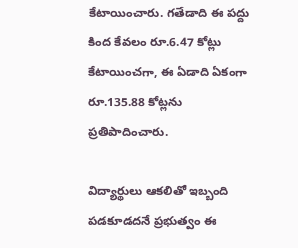కేటాయించారు. గతేడాది ఈ పద్దు కింద కేవలం రూ.6.47 కోట్లు కేటాయించగా, ఈ ఏడాది ఏకంగా రూ.135.88 కోట్లను ప్రతిపాదించారు.

విద్యార్థులు ఆకలితో ఇబ్బంది పడకూడదనే ప్రభుత్వం ఈ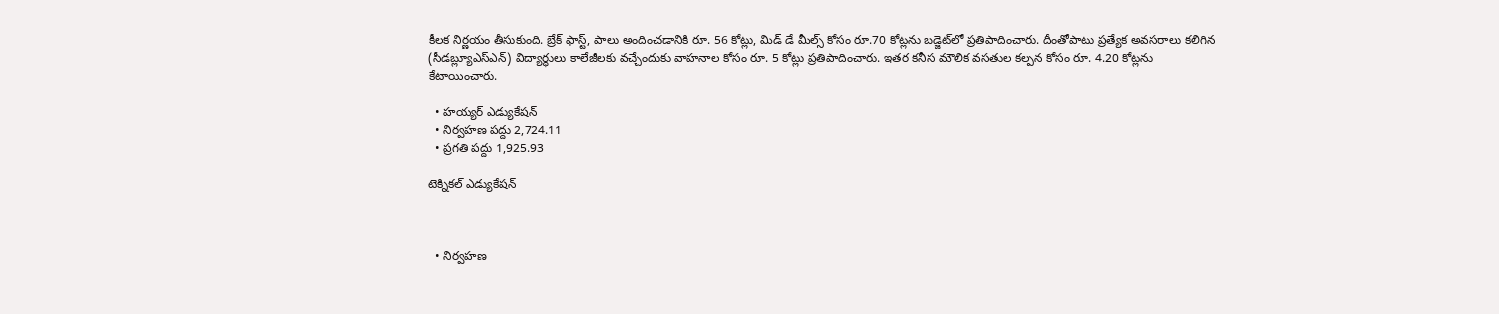కీలక నిర్ణయం తీసుకుంది. బ్రేక్ ఫాస్ట్, పాలు అందించడానికి రూ. 56 కోట్లు, మిడ్ డే మీల్స్ కోసం రూ.70 కోట్లను బడ్జెట్‌‌‌‌లో ప్రతిపాదించారు. దీంతోపాటు ప్రత్యేక అవసరాలు కలిగిన (సీడబ్ల్యూఎస్ఎన్) విద్యార్థులు కాలేజీలకు వచ్చేందుకు వాహనాల కోసం రూ. 5 కోట్లు ప్రతిపాదించారు. ఇతర కనీస మౌలిక వసతుల కల్పన కోసం రూ. 4.20 కోట్లను కేటాయించారు.

  • హయ్యర్ ఎడ్యుకేషన్
  • నిర్వహణ పద్దు 2,724.11
  • ప్రగతి పద్దు 1,925.93

టెక్నికల్ ఎడ్యుకేషన్



  • నిర్వహణ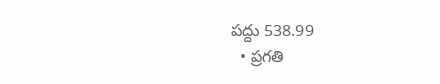పద్దు 538.99
  • ప్రగతి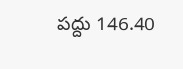పద్దు 146.40